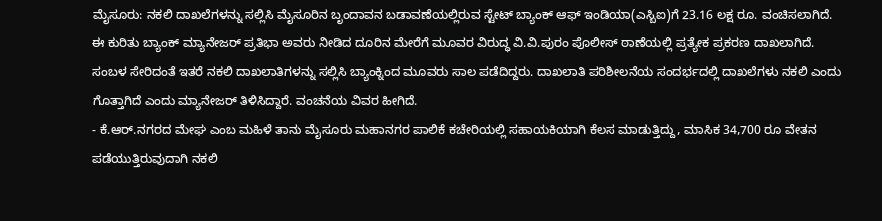ಮೈಸೂರು: ನಕಲಿ ದಾಖಲೆಗಳನ್ನು ಸಲ್ಲಿಸಿ ಮೈಸೂರಿನ ಬೃಂದಾವನ ಬಡಾವಣೆಯಲ್ಲಿರುವ ಸ್ಟೇಟ್ ಬ್ಯಾಂಕ್ ಆಫ್ ಇಂಡಿಯಾ(ಎಸ್ಬಿಐ)ಗೆ 23.16 ಲಕ್ಷ ರೂ. ವಂಚಿಸಲಾಗಿದೆ.
ಈ ಕುರಿತು ಬ್ಯಾಂಕ್ ಮ್ಯಾನೇಜರ್ ಪ್ರತಿಭಾ ಅವರು ನೀಡಿದ ದೂರಿನ ಮೇರೆಗೆ ಮೂವರ ವಿರುದ್ಧ ವಿ.ವಿ.ಪುರಂ ಪೊಲೀಸ್ ಠಾಣೆಯಲ್ಲಿ ಪ್ರತ್ಯೇಕ ಪ್ರಕರಣ ದಾಖಲಾಗಿದೆ.
ಸಂಬಳ ಸೇರಿದಂತೆ ಇತರೆ ನಕಲಿ ದಾಖಲಾತಿಗಳನ್ನು ಸಲ್ಲಿಸಿ ಬ್ಯಾಂಕ್ನಿಂದ ಮೂವರು ಸಾಲ ಪಡೆದಿದ್ದರು. ದಾಖಲಾತಿ ಪರಿಶೀಲನೆಯ ಸಂದರ್ಭದಲ್ಲಿ ದಾಖಲೆಗಳು ನಕಲಿ ಎಂದು ಗೊತ್ತಾಗಿದೆ ಎಂದು ಮ್ಯಾನೇಜರ್ ತಿಳಿಸಿದ್ದಾರೆ. ವಂಚನೆಯ ವಿವರ ಹೀಗಿದೆ.
- ಕೆ.ಆರ್.ನಗರದ ಮೇಘ ಎಂಬ ಮಹಿಳೆ ತಾನು ಮೈಸೂರು ಮಹಾನಗರ ಪಾಲಿಕೆ ಕಚೇರಿಯಲ್ಲಿ ಸಹಾಯಕಿಯಾಗಿ ಕೆಲಸ ಮಾಡುತ್ತಿದ್ದು, ಮಾಸಿಕ 34,700 ರೂ ವೇತನ ಪಡೆಯುತ್ತಿರುವುದಾಗಿ ನಕಲಿ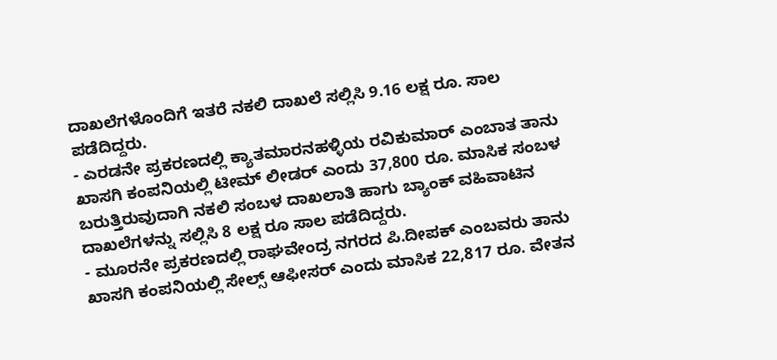ದಾಖಲೆಗಳೊಂದಿಗೆ ಇತರೆ ನಕಲಿ ದಾಖಲೆ ಸಲ್ಲಿಸಿ 9.16 ಲಕ್ಷ ರೂ. ಸಾಲ ಪಡೆದಿದ್ದರು.
- ಎರಡನೇ ಪ್ರಕರಣದಲ್ಲಿ ಕ್ಯಾತಮಾರನಹಳ್ಳಿಯ ರವಿಕುಮಾರ್ ಎಂಬಾತ ತಾನು ಖಾಸಗಿ ಕಂಪನಿಯಲ್ಲಿ ಟೀಮ್ ಲೀಡರ್ ಎಂದು 37,800 ರೂ. ಮಾಸಿಕ ಸಂಬಳ ಬರುತ್ತಿರುವುದಾಗಿ ನಕಲಿ ಸಂಬಳ ದಾಖಲಾತಿ ಹಾಗು ಬ್ಯಾಂಕ್ ವಹಿವಾಟಿನ ದಾಖಲೆಗಳನ್ನು ಸಲ್ಲಿಸಿ 8 ಲಕ್ಷ ರೂ ಸಾಲ ಪಡೆದಿದ್ದರು.
- ಮೂರನೇ ಪ್ರಕರಣದಲ್ಲಿ ರಾಘವೇಂದ್ರ ನಗರದ ಪಿ.ದೀಪಕ್ ಎಂಬವರು ತಾನು ಖಾಸಗಿ ಕಂಪನಿಯಲ್ಲಿ ಸೇಲ್ಸ್ ಆಫೀಸರ್ ಎಂದು ಮಾಸಿಕ 22,817 ರೂ. ವೇತನ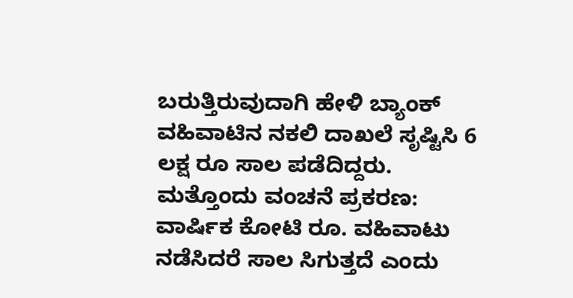ಬರುತ್ತಿರುವುದಾಗಿ ಹೇಳಿ ಬ್ಯಾಂಕ್ ವಹಿವಾಟಿನ ನಕಲಿ ದಾಖಲೆ ಸೃಷ್ಟಿಸಿ 6 ಲಕ್ಷ ರೂ ಸಾಲ ಪಡೆದಿದ್ದರು.
ಮತ್ತೊಂದು ವಂಚನೆ ಪ್ರಕರಣ: ವಾರ್ಷಿಕ ಕೋಟಿ ರೂ. ವಹಿವಾಟು ನಡೆಸಿದರೆ ಸಾಲ ಸಿಗುತ್ತದೆ ಎಂದು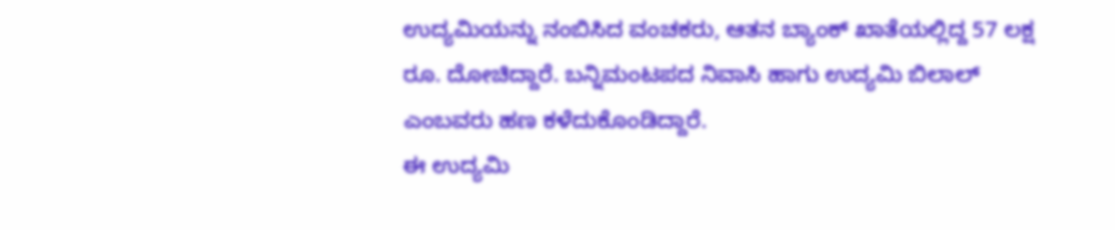ಉದ್ಯಮಿಯನ್ನು ನಂಬಿಸಿದ ವಂಚಕರು, ಆತನ ಬ್ಯಾಂಕ್ ಖಾತೆಯಲ್ಲಿದ್ದ 57 ಲಕ್ಷ ರೂ. ದೋಚಿದ್ದಾರೆ. ಬನ್ನಿಮಂಟಪದ ನಿವಾಸಿ ಹಾಗು ಉದ್ಯಮಿ ಬಿಲಾಲ್ ಎಂಬವರು ಹಣ ಕಳೆದುಕೊಂಡಿದ್ದಾರೆ.
ಈ ಉದ್ಯಮಿ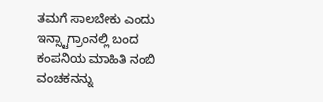ತಮಗೆ ಸಾಲಬೇಕು ಎಂದು ಇನ್ಸ್ಟಾಗ್ರಾಂನಲ್ಲಿ ಬಂದ ಕಂಪನಿಯ ಮಾಹಿತಿ ನಂಬಿ ವಂಚಕನನ್ನು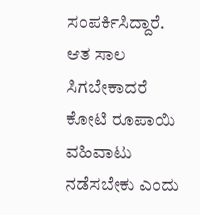ಸಂಪರ್ಕಿಸಿದ್ದಾರೆ. ಆತ ಸಾಲ ಸಿಗಬೇಕಾದರೆ ಕೋಟಿ ರೂಪಾಯಿ ವಹಿವಾಟು ನಡೆಸಬೇಕು ಎಂದು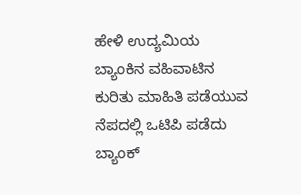ಹೇಳಿ ಉದ್ಯಮಿಯ ಬ್ಯಾಂಕಿನ ವಹಿವಾಟಿನ ಕುರಿತು ಮಾಹಿತಿ ಪಡೆಯುವ ನೆಪದಲ್ಲಿ ಒಟಿಪಿ ಪಡೆದು ಬ್ಯಾಂಕ್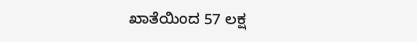ಖಾತೆಯಿಂದ 57 ಲಕ್ಷ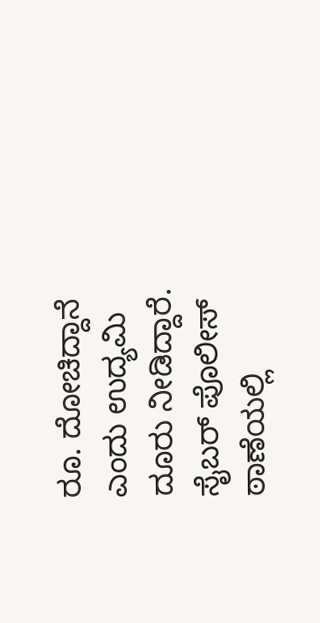ರೂ. ದೋಚಿದ್ದಾನೆ ಎಂದು ಉದ್ಯಮಿ ದೂರು ನೀಡಿದ್ದಾರೆ. ಸೈಬರ್ ಪೊಲೀಸ್ ಠಾಣೆಯಲ್ಲಿ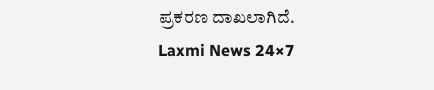ಪ್ರಕರಣ ದಾಖಲಾಗಿದೆ.
Laxmi News 24×7